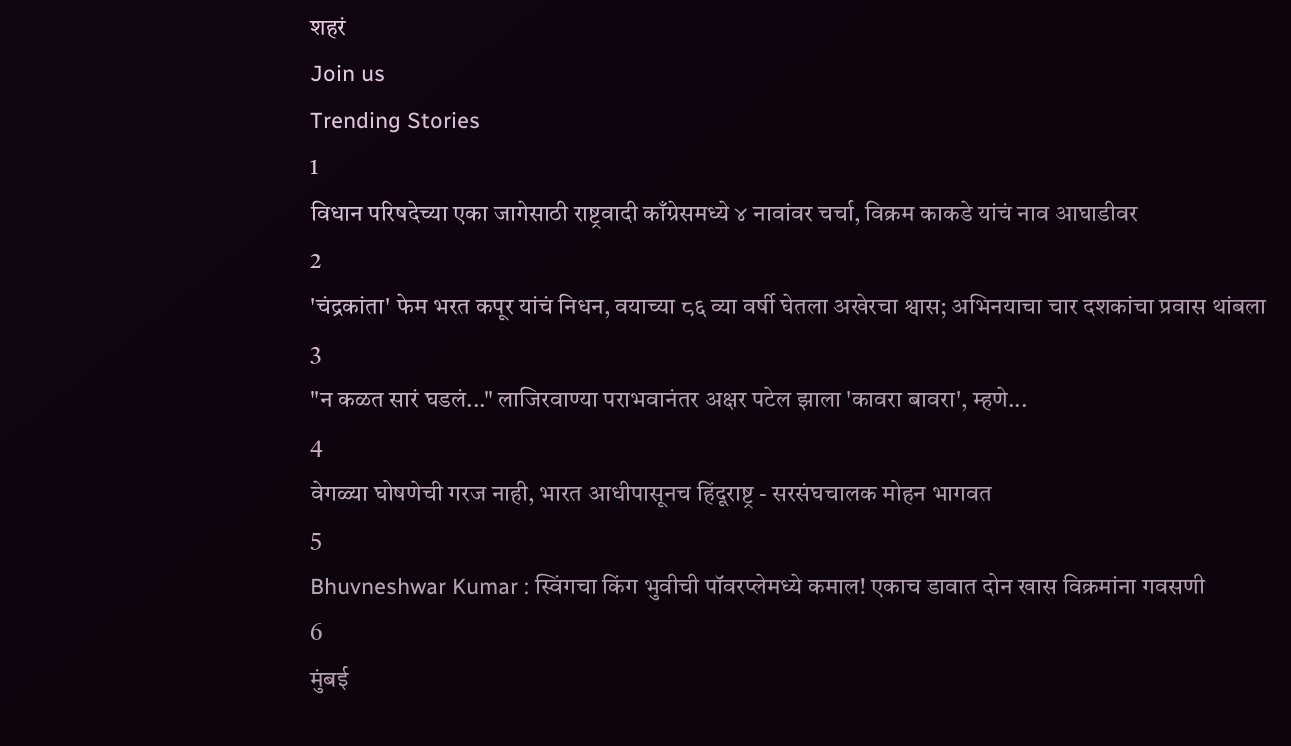शहरं
Join us
Trending Stories
1
विधान परिषदेच्या एका जागेसाठी राष्ट्रवादी काँग्रेसमध्ये ४ नावांवर चर्चा, विक्रम काकडे यांचं नाव आघाडीवर
2
'चंद्रकांता' फेम भरत कपूर यांचं निधन, वयाच्या ८६ व्या वर्षी घेतला अखेरचा श्वास; अभिनयाचा चार दशकांचा प्रवास थांबला
3
"न कळत सारं घडलं..." लाजिरवाण्या पराभवानंतर अक्षर पटेल झाला 'कावरा बावरा', म्हणे...
4
वेगळ्या घोषणेची गरज नाही, भारत आधीपासूनच हिंदूराष्ट्र - सरसंघचालक मोहन भागवत
5
Bhuvneshwar Kumar : स्विंगचा किंग भुवीची पॉवरप्लेमध्ये कमाल! एकाच डावात दोन खास विक्रमांना गवसणी
6
मुंबई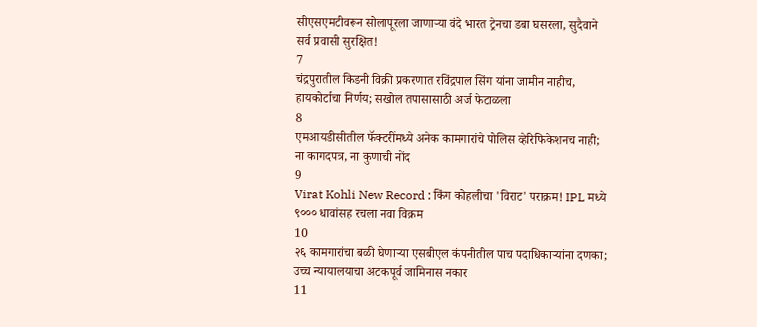सीएसएमटीवरून सोलापूरला जाणाऱ्या वंदे भारत ट्रेनचा डबा घसरला, सुदैवाने सर्व प्रवासी सुरक्षित!
7
चंद्रपुरातील किडनी विक्री प्रकरणात रविंद्रपाल सिंग यांना जामीन नाहीच, हायकोर्टाचा निर्णय; सखोल तपासासाठी अर्ज फेटाळला
8
एमआयडीसीतील फॅक्टरींमध्ये अनेक कामगारांचे पोलिस व्हेरिफिकेशनच नाही; ना कागदपत्र, ना कुणाची नोंद
9
Virat Kohli New Record : किंग कोहलीचा 'विराट' पराक्रम! IPL मध्ये ९००० धावांसह रचला नवा विक्रम
10
२६ कामगारांचा बळी घेणाऱ्या एसबीएल कंपनीतील पाच पदाधिकाऱ्यांना दणका; उच्च न्यायालयाचा अटकपूर्व जामिनास नकार
11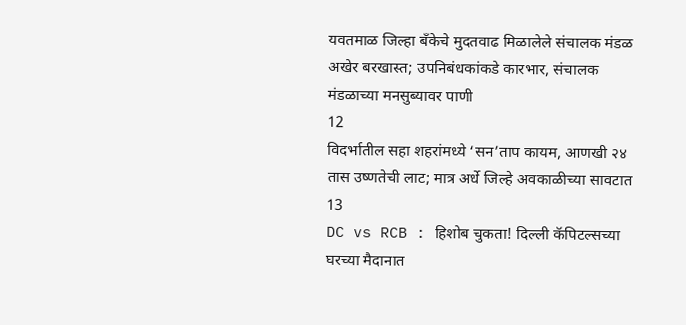यवतमाळ जिल्हा बँकेचे मुदतवाढ मिळालेले संचालक मंडळ अखेर बरखास्त; उपनिबंधकांकडे कारभार, संचालक मंडळाच्या मनसुब्यावर पाणी
12
विदर्भातील सहा शहरांमध्ये ‘सन’ताप कायम, आणखी २४ तास उष्णतेची लाट; मात्र अर्धे जिल्हे अवकाळीच्या सावटात
13
DC vs RCB : हिशोब चुकता! दिल्ली कॅपिटल्सच्या घरच्या मैदानात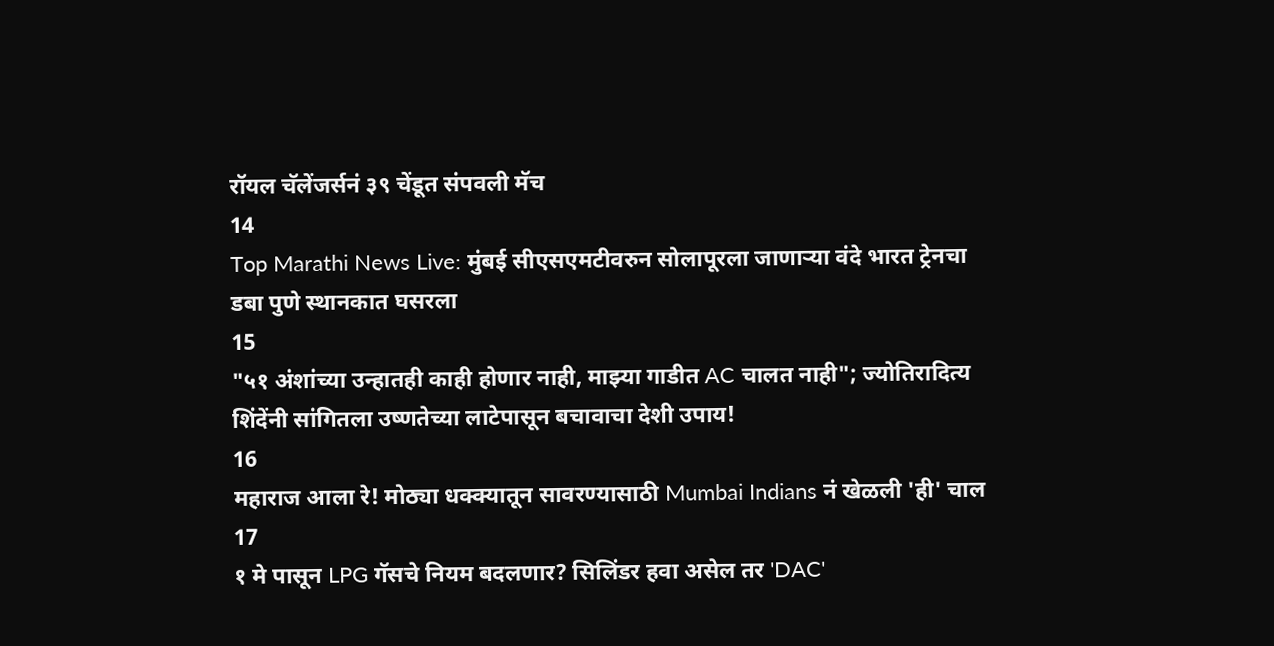रॉयल चॅलेंजर्सनं ३९ चेंडूत संपवली मॅच
14
Top Marathi News Live: मुंबई सीएसएमटीवरुन सोलापूरला जाणाऱ्या वंदे भारत ट्रेनचा डबा पुणे स्थानकात घसरला
15
"५१ अंशांच्या उन्हातही काही होणार नाही, माझ्या गाडीत AC चालत नाही"; ज्योतिरादित्य शिंदेंनी सांगितला उष्णतेच्या लाटेपासून बचावाचा देशी उपाय!
16
महाराज आला रे! मोठ्या धक्क्यातून सावरण्यासाठी Mumbai Indians नं खेळली 'ही' चाल
17
१ मे पासून LPG गॅसचे नियम बदलणार? सिलिंडर हवा असेल तर 'DAC'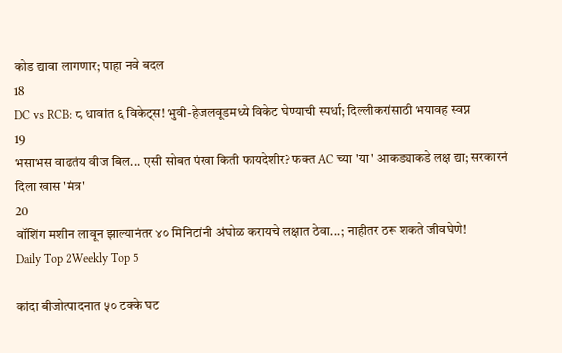कोड द्यावा लागणार; पाहा नवे बदल
18
DC vs RCB: ८ धावांत ६ विकेट्स! भुवी-हेजलवूडमध्ये विकेट घेण्याची स्पर्धा; दिल्लीकरांसाठी भयावह स्वप्न
19
भसाभस वाढतंय वीज बिल... एसी सोबत पंखा किती फायदेशीर? फक्त AC च्या 'या' आकड्याकडे लक्ष द्या; सरकारनं दिला खास 'मंत्र'
20
वॉशिंग मशीन लावून झाल्यानंतर ४० मिनिटांनी अंघोळ करायचे लक्षात ठेवा...; नाहीतर ठरू शकते जीवघेणे!
Daily Top 2Weekly Top 5

कांदा बीजोत्पादनात ५० टक्के घट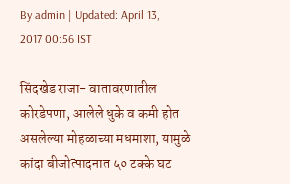By admin | Updated: April 13, 2017 00:56 IST

सिंदखेड राजा- वातावरणातील कोरडेपणा, आलेले धुके व कमी होत असलेल्या मोहळाच्या मधमाशा, यामुळे कांदा बीजोत्पादनात ५० टक्के घट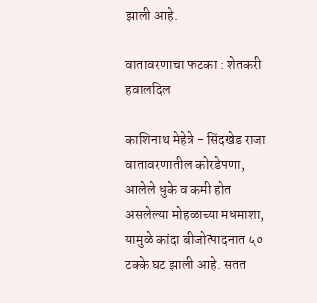झाली आहे.

वातावरणाचा फटका : शेतकरी हवालदिल

काशिनाथ मेहेत्रे - सिंदखेड राजा वातावरणातील कोरडेपणा, आलेले धुके व कमी होत असलेल्या मोहळाच्या मधमाशा, यामुळे कांदा बीजोत्पादनात ५० टक्के घट झाली आहे. सतत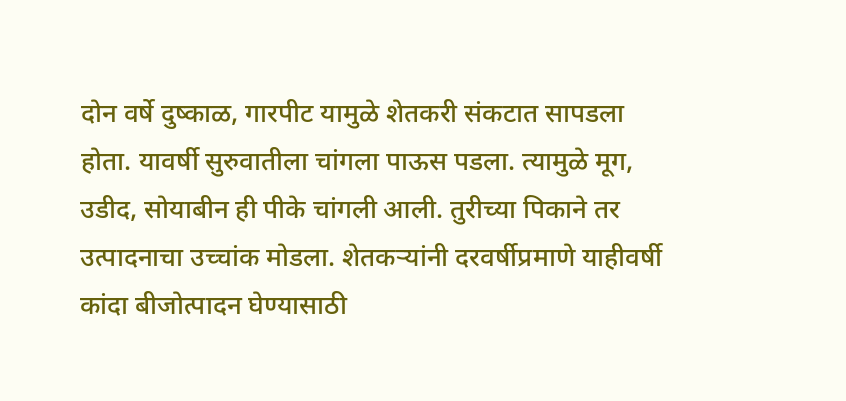दोन वर्षे दुष्काळ, गारपीट यामुळे शेतकरी संकटात सापडला होता. यावर्षी सुरुवातीला चांगला पाऊस पडला. त्यामुळे मूग, उडीद, सोयाबीन ही पीके चांगली आली. तुरीच्या पिकाने तर उत्पादनाचा उच्चांक मोडला. शेतकऱ्यांनी दरवर्षीप्रमाणे याहीवर्षी कांदा बीजोत्पादन घेण्यासाठी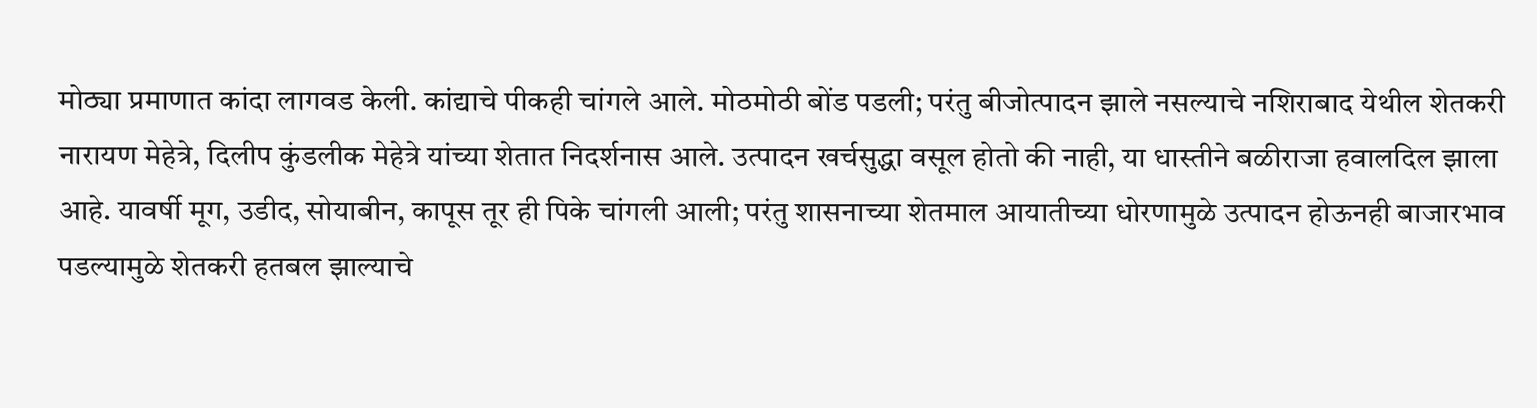मोठ्या प्रमाणात कांदा लागवड केली. कांद्याचे पीकही चांगले आले. मोठमोठी बोंड पडली; परंतु बीजोत्पादन झाले नसल्याचे नशिराबाद येथील शेतकरी नारायण मेहेत्रे, दिलीप कुंडलीक मेहेत्रे यांच्या शेतात निदर्शनास आले. उत्पादन खर्चसुद्धा वसूल होतो की नाही, या धास्तीने बळीराजा हवालदिल झाला आहे. यावर्षी मूग, उडीद, सोयाबीन, कापूस तूर ही पिके चांगली आली; परंतु शासनाच्या शेतमाल आयातीच्या धोरणामुळे उत्पादन होऊनही बाजारभाव पडल्यामुळे शेतकरी हतबल झाल्याचे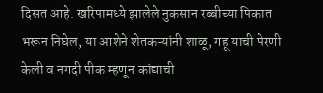दिसत आहे. खरिपामध्ये झालेले नुकसान रब्बीच्या पिकात भरून निघेल, या आशेने शेतकऱ्यांनी शाळू, गहू याची पेरणी केली व नगदी पीक म्हणून कांद्याची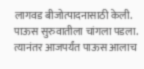लागवड बीजोत्पादनासाठी केली. पाऊस सुरुवातीला चांगला पडला. त्यानंतर आजपर्यंत पाऊस आलाच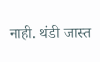नाही. थंडी जास्त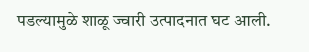पडल्यामुळे शाळू ज्वारी उत्पादनात घट आली.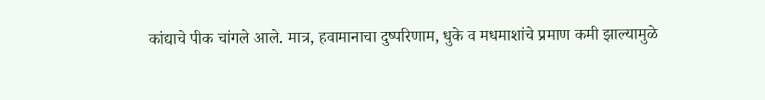कांद्याचे पीक चांगले आले. मात्र, हवामानाचा दुष्परिणाम, धुके व मधमाशांचे प्रमाण कमी झाल्यामुळे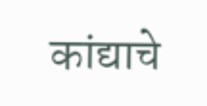कांद्याचे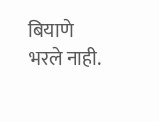बियाणे भरले नाही.